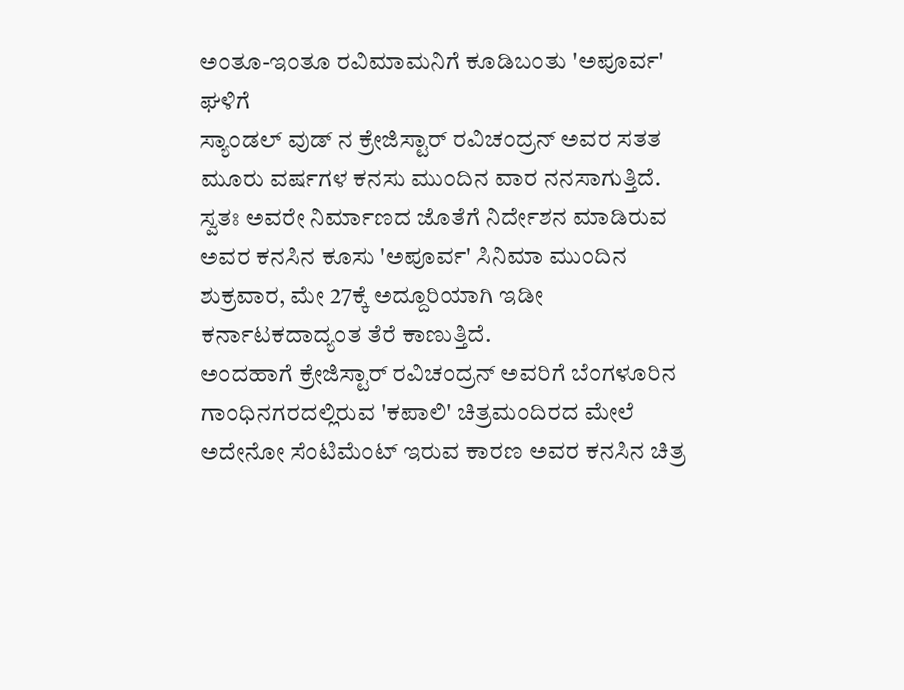ಅಂತೂ-ಇಂತೂ ರವಿಮಾಮನಿಗೆ ಕೂಡಿಬಂತು 'ಅಪೂರ್ವ' ಘಳಿಗೆ
ಸ್ಯಾಂಡಲ್ ವುಡ್ ನ ಕ್ರೇಜಿಸ್ಟಾರ್ ರವಿಚಂದ್ರನ್ ಅವರ ಸತತ ಮೂರು ವರ್ಷಗಳ ಕನಸು ಮುಂದಿನ ವಾರ ನನಸಾಗುತ್ತಿದೆ. ಸ್ವತಃ ಅವರೇ ನಿರ್ಮಾಣದ ಜೊತೆಗೆ ನಿರ್ದೇಶನ ಮಾಡಿರುವ ಅವರ ಕನಸಿನ ಕೂಸು 'ಅಪೂರ್ವ' ಸಿನಿಮಾ ಮುಂದಿನ ಶುಕ್ರವಾರ, ಮೇ 27ಕ್ಕೆ ಅದ್ದೂರಿಯಾಗಿ ಇಡೀ ಕರ್ನಾಟಕದಾದ್ಯಂತ ತೆರೆ ಕಾಣುತ್ತಿದೆ.
ಅಂದಹಾಗೆ ಕ್ರೇಜಿಸ್ಟಾರ್ ರವಿಚಂದ್ರನ್ ಅವರಿಗೆ ಬೆಂಗಳೂರಿನ ಗಾಂಧಿನಗರದಲ್ಲಿರುವ 'ಕಪಾಲಿ' ಚಿತ್ರಮಂದಿರದ ಮೇಲೆ ಅದೇನೋ ಸೆಂಟಿಮೆಂಟ್ ಇರುವ ಕಾರಣ ಅವರ ಕನಸಿನ ಚಿತ್ರ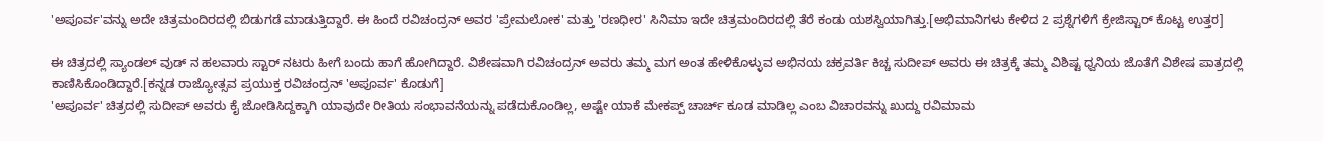'ಅಪೂರ್ವ'ವನ್ನು ಅದೇ ಚಿತ್ರಮಂದಿರದಲ್ಲಿ ಬಿಡುಗಡೆ ಮಾಡುತ್ತಿದ್ದಾರೆ. ಈ ಹಿಂದೆ ರವಿಚಂದ್ರನ್ ಅವರ 'ಪ್ರೇಮಲೋಕ' ಮತ್ತು 'ರಣಧೀರ' ಸಿನಿಮಾ ಇದೇ ಚಿತ್ರಮಂದಿರದಲ್ಲಿ ತೆರೆ ಕಂಡು ಯಶಸ್ವಿಯಾಗಿತ್ತು.[ಅಭಿಮಾನಿಗಳು ಕೇಳಿದ 2 ಪ್ರಶ್ನೆಗಳಿಗೆ ಕ್ರೇಜಿಸ್ಟಾರ್ ಕೊಟ್ಟ ಉತ್ತರ]

ಈ ಚಿತ್ರದಲ್ಲಿ ಸ್ಯಾಂಡಲ್ ವುಡ್ ನ ಹಲವಾರು ಸ್ಟಾರ್ ನಟರು ಹೀಗೆ ಬಂದು ಹಾಗೆ ಹೋಗಿದ್ದಾರೆ. ವಿಶೇಷವಾಗಿ ರವಿಚಂದ್ರನ್ ಅವರು ತಮ್ಮ ಮಗ ಅಂತ ಹೇಳಿಕೊಳ್ಳುವ ಅಭಿನಯ ಚಕ್ರವರ್ತಿ ಕಿಚ್ಚ ಸುದೀಪ್ ಅವರು ಈ ಚಿತ್ರಕ್ಕೆ ತಮ್ಮ ವಿಶಿಷ್ಟ ಧ್ವನಿಯ ಜೊತೆಗೆ ವಿಶೇಷ ಪಾತ್ರದಲ್ಲಿ ಕಾಣಿಸಿಕೊಂಡಿದ್ದಾರೆ.[ಕನ್ನಡ ರಾಜ್ಯೋತ್ಸವ ಪ್ರಯುಕ್ತ ರವಿಚಂದ್ರನ್ 'ಅಪೂರ್ವ' ಕೊಡುಗೆ]
'ಅಪೂರ್ವ' ಚಿತ್ರದಲ್ಲಿ ಸುದೀಪ್ ಅವರು ಕೈ ಜೋಡಿಸಿದ್ದಕ್ಕಾಗಿ ಯಾವುದೇ ರೀತಿಯ ಸಂಭಾವನೆಯನ್ನು ಪಡೆದುಕೊಂಡಿಲ್ಲ, ಅಷ್ಟೇ ಯಾಕೆ ಮೇಕಪ್ಪ್ ಚಾರ್ಚ್ ಕೂಡ ಮಾಡಿಲ್ಲ ಎಂಬ ವಿಚಾರವನ್ನು ಖುದ್ದು ರವಿಮಾಮ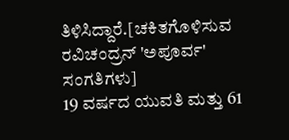ತಿಳಿಸಿದ್ದಾರೆ.[ಚಕಿತಗೊಳಿಸುವ ರವಿಚಂದ್ರನ್ 'ಅಪೂರ್ವ' ಸಂಗತಿಗಳು]
19 ವರ್ಷದ ಯುವತಿ ಮತ್ತು 61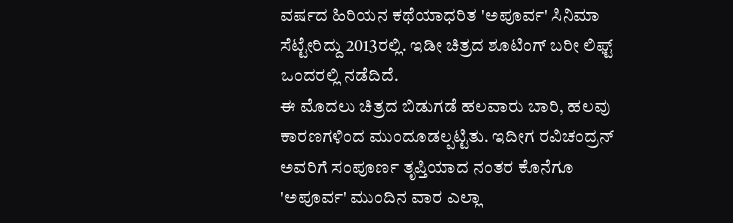ವರ್ಷದ ಹಿರಿಯನ ಕಥೆಯಾಧರಿತ 'ಅಪೂರ್ವ' ಸಿನಿಮಾ ಸೆಟ್ಟೇರಿದ್ದು 2013ರಲ್ಲಿ. ಇಡೀ ಚಿತ್ರದ ಶೂಟಿಂಗ್ ಬರೀ ಲಿಫ್ಟ್ ಒಂದರಲ್ಲಿ ನಡೆದಿದೆ.
ಈ ಮೊದಲು ಚಿತ್ರದ ಬಿಡುಗಡೆ ಹಲವಾರು ಬಾರಿ, ಹಲವು ಕಾರಣಗಳಿಂದ ಮುಂದೂಡಲ್ಪಟ್ಟಿತು. ಇದೀಗ ರವಿಚಂದ್ರನ್ ಅವರಿಗೆ ಸಂಪೂರ್ಣ ತೃಪ್ತಿಯಾದ ನಂತರ ಕೊನೆಗೂ 'ಅಪೂರ್ವ' ಮುಂದಿನ ವಾರ ಎಲ್ಲಾ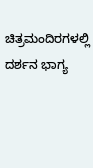ಚಿತ್ರಮಂದಿರಗಳಲ್ಲಿ ದರ್ಶನ ಭಾಗ್ಯ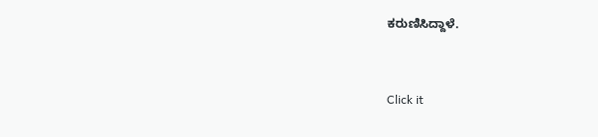ಕರುಣಿಸಿದ್ದಾಳೆ.


Click it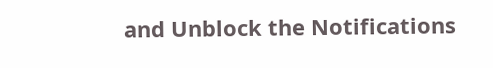and Unblock the Notifications